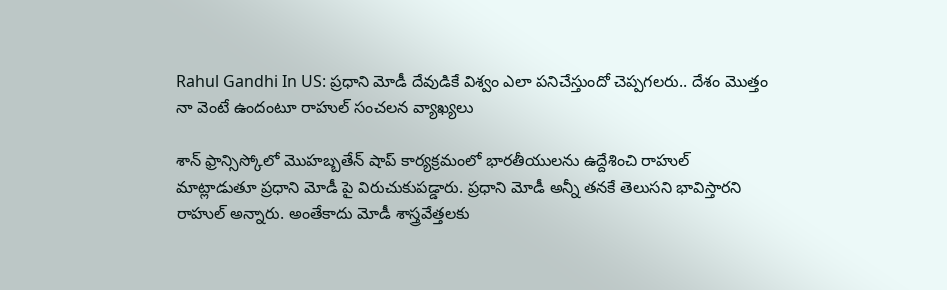Rahul Gandhi In US: ప్రధాని మోడీ దేవుడికే విశ్వం ఎలా పనిచేస్తుందో చెప్పగలరు.. దేశం మొత్తం నా వెంటే ఉందంటూ రాహుల్ సంచలన వ్యాఖ్యలు

శాన్ ఫ్రాన్సిస్కోలో మొహబ్బతేన్ షాప్ కార్యక్రమంలో భారతీయులను ఉద్దేశించి రాహుల్ మాట్లాడుతూ ప్రధాని మోడీ పై విరుచుకుపడ్డారు. ప్రధాని మోడీ అన్నీ తనకే తెలుసని భావిస్తారని రాహుల్ అన్నారు. అంతేకాదు మోడీ శాస్త్రవేత్తలకు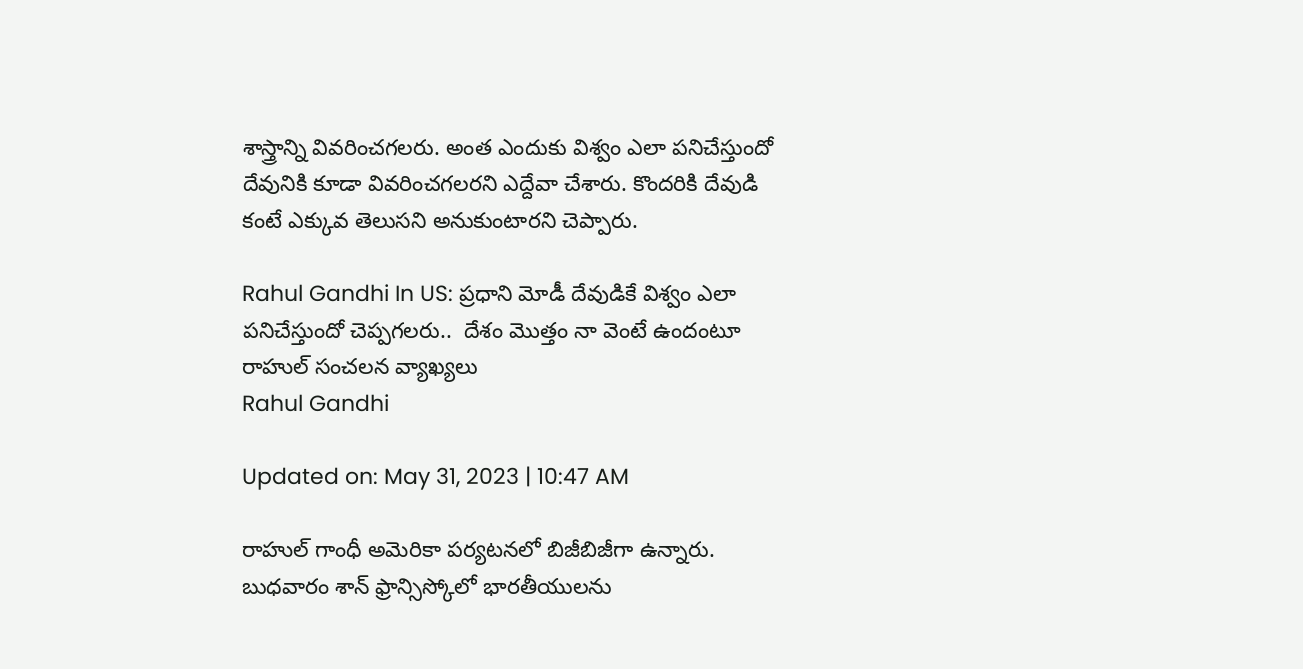శాస్త్రాన్ని వివరించగలరు. అంత ఎందుకు విశ్వం ఎలా పనిచేస్తుందో దేవునికి కూడా వివరించగలరని ఎద్దేవా చేశారు. కొందరికి దేవుడి కంటే ఎక్కువ తెలుసని అనుకుంటారని చెప్పారు.

Rahul Gandhi In US: ప్రధాని మోడీ దేవుడికే విశ్వం ఎలా పనిచేస్తుందో చెప్పగలరు..  దేశం మొత్తం నా వెంటే ఉందంటూ రాహుల్ సంచలన వ్యాఖ్యలు
Rahul Gandhi

Updated on: May 31, 2023 | 10:47 AM

రాహుల్ గాంధీ అమెరికా పర్యటనలో బిజీబిజీగా ఉన్నారు. బుధవారం శాన్ ఫ్రాన్సిస్కోలో భారతీయులను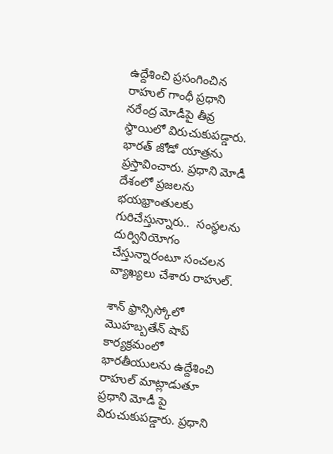ఉద్దేశించి ప్రసంగించిన రాహుల్ గాంధీ ప్రధాని నరేంద్ర మోడీపై తీవ్ర స్థాయిలో విరుచుకుపడ్డారు. భారత్ జోడో యాత్రను ప్రస్తావించారు. ప్రధాని మోడీ దేశంలో ప్రజలను భయభ్రాంతులకు గురిచేస్తున్నారు..  సంస్థలను దుర్వినియోగం చేస్తున్నారంటూ సంచలన వ్యాఖ్యలు చేశారు రాహుల్.

శాన్ ఫ్రాన్సిస్కోలో మొహబ్బతేన్ షాప్ కార్యక్రమంలో భారతీయులను ఉద్దేశించి రాహుల్ మాట్లాడుతూ ప్రధాని మోడీ పై విరుచుకుపడ్డారు. ప్రధాని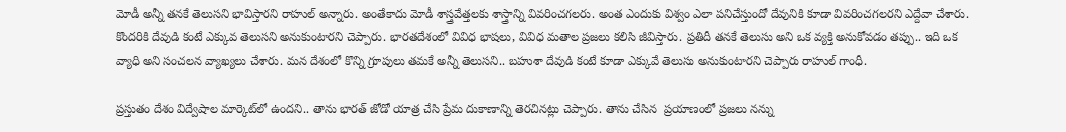మోడీ అన్నీ తనకే తెలుసని భావిస్తారని రాహుల్ అన్నారు. అంతేకాదు మోడీ శాస్త్రవేత్తలకు శాస్త్రాన్ని వివరించగలరు. అంత ఎందుకు విశ్వం ఎలా పనిచేస్తుందో దేవునికి కూడా వివరించగలరని ఎద్దేవా చేశారు. కొందరికి దేవుడి కంటే ఎక్కువ తెలుసని అనుకుంటారని చెప్పారు. భారతదేశంలో వివిధ భాషలు, వివిధ మతాల ప్రజలు కలిసి జీవిస్తారు. ప్రతిదీ తనకే తెలుసు అని ఒక వ్యక్తి అనుకోవడం తప్పు.. ఇది ఒక వ్యాధి అని సంచలన వ్యాఖ్యలు చేశారు. మన దేశంలో కొన్ని గ్రూపులు తమకే అన్నీ తెలుసని.. బహుశా దేవుడి కంటే కూడా ఎక్కువే తెలుసు అనుకుంటారని చెప్పారు రాహుల్ గాంధీ.

ప్రస్తుతం దేశం విద్వేషాల మార్కెట్‌లో ఉందని.. తాను భారత్ జోడో యాత్ర చేసి ప్రేమ దుకాణాన్ని తెరచినట్లు చెప్పారు. తాను చేసిన  ప్రయాణంలో ప్రజలు నన్ను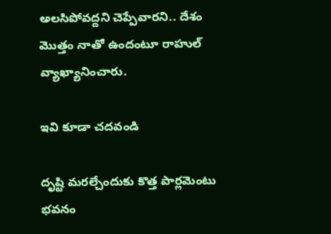అలసిపోవద్దని చెప్పేవారని.. దేశం మొత్తం నాతో ఉందంటూ రాహుల్ వ్యాఖ్యానించారు.

ఇవి కూడా చదవండి

దృష్టి మరల్చేందుకు కొత్త పార్లమెంటు భవనం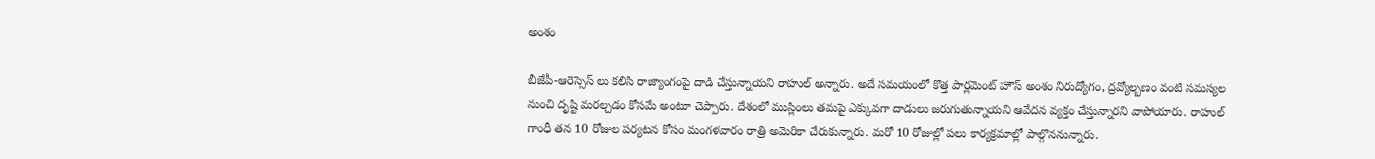అంశం

బీజేపీ-ఆరెస్సెస్ లు కలిసి రాజ్యాంగంపై దాడి చేస్తున్నాయని రాహుల్ అన్నారు. అదే సమయంలో కొత్త పార్లమెంట్ హౌస్ అంశం నిరుద్యోగం, ద్రవ్యోల్బణం వంటి సమస్యల నుంచి దృష్టి మరల్చడం కోసమే అంటూ చెప్పారు. దేశంలో ముస్లింలు తమపై ఎక్కువగా దాడులు జరుగుతున్నాయని ఆవేదన వ్యక్తం చేస్తున్నారని వాపోయారు. రాహుల్ గాంధీ తన 10 రోజుల పర్యటన కోసం మంగళవారం రాత్రి అమెరికా చేరుకున్నారు. మరో 10 రోజుల్లో పలు కార్యక్రమాల్లో పాల్గొననున్నారు.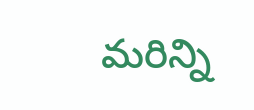మరిన్ని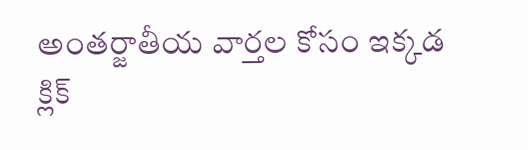అంతర్జాతీయ వార్తల కోసం ఇక్కడ క్లిక్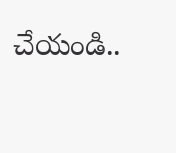చేయండి..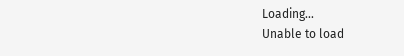Loading...
Unable to load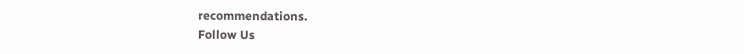recommendations.
Follow Us